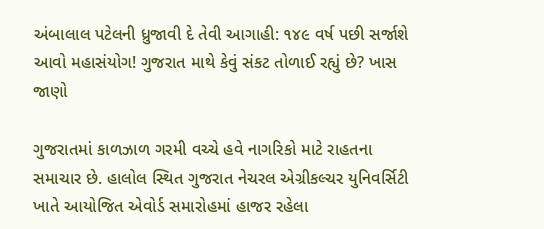અંબાલાલ પટેલની ધ્રુજાવી દે તેવી આગાહી: ૧૪૯ વર્ષ પછી સર્જાશે આવો મહાસંયોગ! ગુજરાત માથે કેવું સંકટ તોળાઈ રહ્યું છે? ખાસ જાણો

ગુજરાતમાં કાળઝાળ ગરમી વચ્ચે હવે નાગરિકો માટે રાહતના સમાચાર છે. હાલોલ સ્થિત ગુજરાત નેચરલ એગ્રીકલ્ચર યુનિવર્સિટી ખાતે આયોજિત એવોર્ડ સમારોહમાં હાજર રહેલા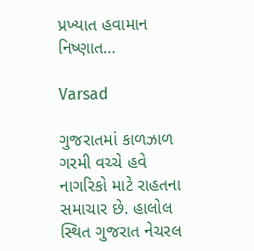પ્રખ્યાત હવામાન નિષ્ણાત…

Varsad

ગુજરાતમાં કાળઝાળ ગરમી વચ્ચે હવે નાગરિકો માટે રાહતના સમાચાર છે. હાલોલ સ્થિત ગુજરાત નેચરલ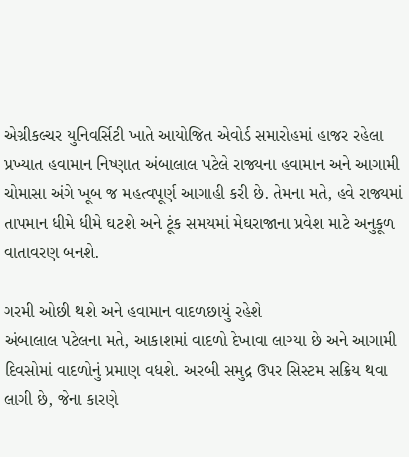એગ્રીકલ્ચર યુનિવર્સિટી ખાતે આયોજિત એવોર્ડ સમારોહમાં હાજર રહેલા પ્રખ્યાત હવામાન નિષ્ણાત અંબાલાલ પટેલે રાજ્યના હવામાન અને આગામી ચોમાસા અંગે ખૂબ જ મહત્વપૂર્ણ આગાહી કરી છે. તેમના મતે, હવે રાજ્યમાં તાપમાન ધીમે ધીમે ઘટશે અને ટૂંક સમયમાં મેઘરાજાના પ્રવેશ માટે અનુકૂળ વાતાવરણ બનશે.

ગરમી ઓછી થશે અને હવામાન વાદળછાયું રહેશે
અંબાલાલ પટેલના મતે, આકાશમાં વાદળો દેખાવા લાગ્યા છે અને આગામી દિવસોમાં વાદળોનું પ્રમાણ વધશે. અરબી સમુદ્ર ઉપર સિસ્ટમ સક્રિય થવા લાગી છે, જેના કારણે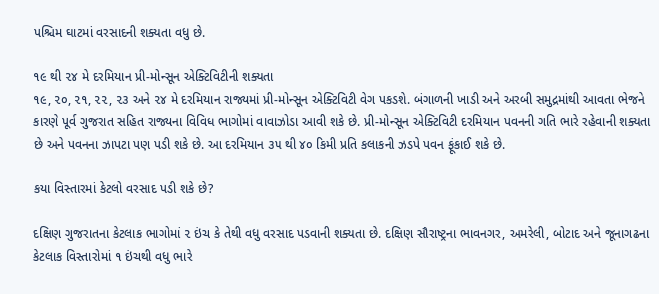પશ્ચિમ ઘાટમાં વરસાદની શક્યતા વધુ છે.

૧૯ થી ૨૪ મે દરમિયાન પ્રી-મોન્સૂન એક્ટિવિટીની શક્યતા
૧૯, ૨૦, ૨૧, ૨૨, ૨૩ અને ૨૪ મે દરમિયાન રાજ્યમાં પ્રી-મોન્સૂન એક્ટિવિટી વેગ પકડશે. બંગાળની ખાડી અને અરબી સમુદ્રમાંથી આવતા ભેજને કારણે પૂર્વ ગુજરાત સહિત રાજ્યના વિવિધ ભાગોમાં વાવાઝોડા આવી શકે છે. પ્રી-મોન્સૂન એક્ટિવિટી દરમિયાન પવનની ગતિ ભારે રહેવાની શક્યતા છે અને પવનના ઝાપટા પણ પડી શકે છે. આ દરમિયાન ૩૫ થી ૪૦ કિમી પ્રતિ કલાકની ઝડપે પવન ફૂંકાઈ શકે છે.

કયા વિસ્તારમાં કેટલો વરસાદ પડી શકે છે?

દક્ષિણ ગુજરાતના કેટલાક ભાગોમાં ૨ ઇંચ કે તેથી વધુ વરસાદ પડવાની શક્યતા છે. દક્ષિણ સૌરાષ્ટ્રના ભાવનગર, અમરેલી, બોટાદ અને જૂનાગઢના કેટલાક વિસ્તારોમાં ૧ ઇંચથી વધુ ભારે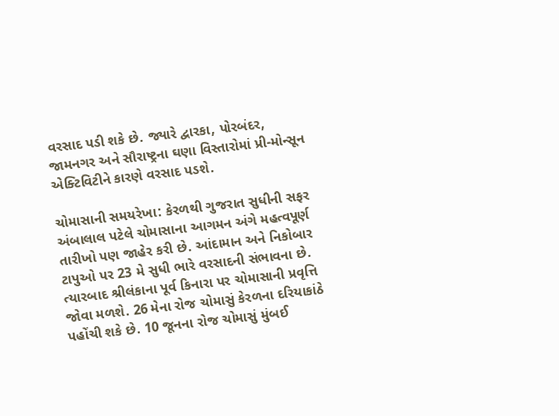વરસાદ પડી શકે છે. જ્યારે દ્વારકા, પોરબંદર, જામનગર અને સૌરાષ્ટ્રના ઘણા વિસ્તારોમાં પ્રી-મોન્સૂન એક્ટિવિટીને કારણે વરસાદ પડશે.

ચોમાસાની સમયરેખા: કેરળથી ગુજરાત સુધીની સફર
અંબાલાલ પટેલે ચોમાસાના આગમન અંગે મહત્વપૂર્ણ તારીખો પણ જાહેર કરી છે. આંદામાન અને નિકોબાર ટાપુઓ પર 23 મે સુધી ભારે વરસાદની સંભાવના છે. ત્યારબાદ શ્રીલંકાના પૂર્વ કિનારા પર ચોમાસાની પ્રવૃત્તિ જોવા મળશે. 26 મેના રોજ ચોમાસું કેરળના દરિયાકાંઠે પહોંચી શકે છે. 10 જૂનના રોજ ચોમાસું મુંબઈ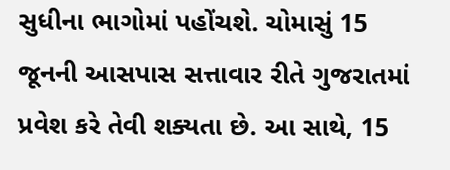સુધીના ભાગોમાં પહોંચશે. ચોમાસું 15 જૂનની આસપાસ સત્તાવાર રીતે ગુજરાતમાં પ્રવેશ કરે તેવી શક્યતા છે. આ સાથે, 15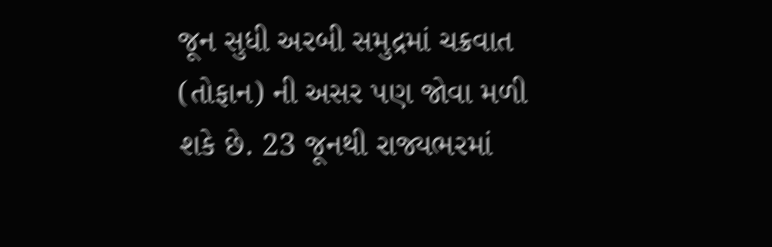જૂન સુધી અરબી સમુદ્રમાં ચક્રવાત (તોફાન) ની અસર પણ જોવા મળી શકે છે. 23 જૂનથી રાજ્યભરમાં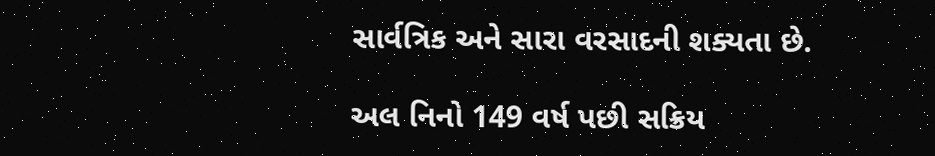સાર્વત્રિક અને સારા વરસાદની શક્યતા છે.

અલ નિનો 149 વર્ષ પછી સક્રિય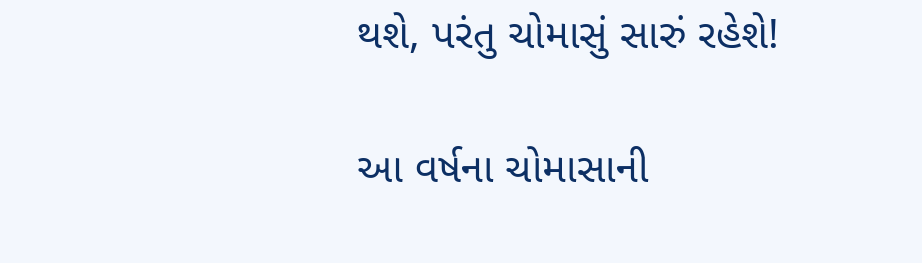થશે, પરંતુ ચોમાસું સારું રહેશે!

આ વર્ષના ચોમાસાની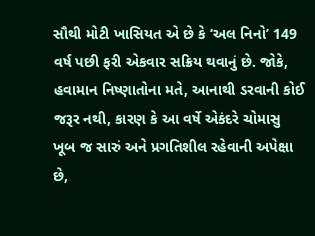સૌથી મોટી ખાસિયત એ છે કે ‘અલ નિનો’ 149 વર્ષ પછી ફરી એકવાર સક્રિય થવાનું છે. જોકે, હવામાન નિષ્ણાતોના મતે, આનાથી ડરવાની કોઈ જરૂર નથી, કારણ કે આ વર્ષે એકંદરે ચોમાસુ ખૂબ જ સારું અને પ્રગતિશીલ રહેવાની અપેક્ષા છે,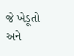જે ખેડૂતો અને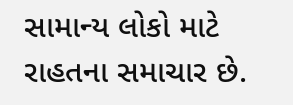સામાન્ય લોકો માટે રાહતના સમાચાર છે.